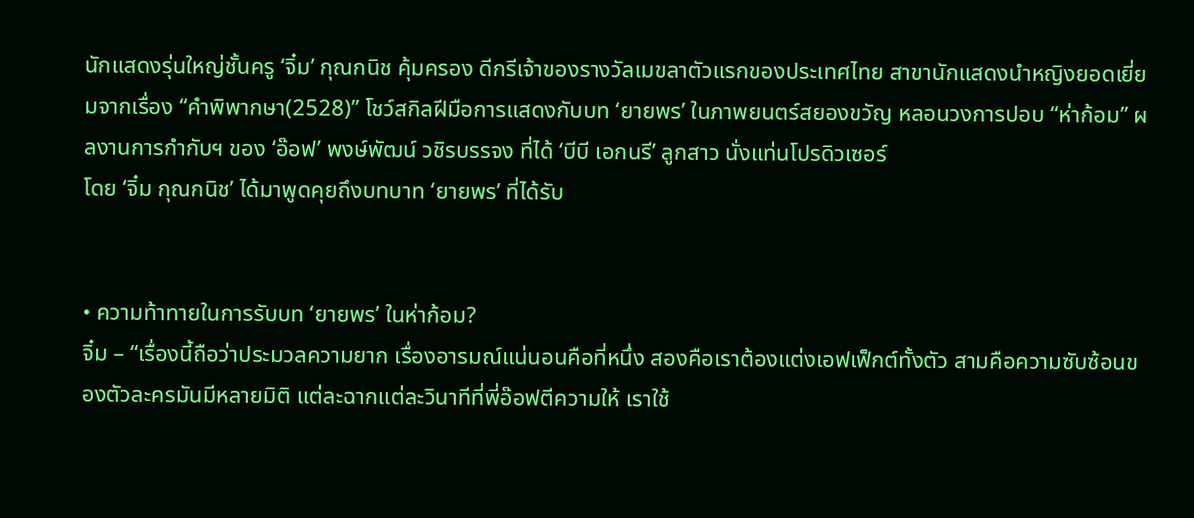นักแสดงรุ่นใหญ่ชั้นครู ‘จิ๋ม’ กุณกนิช คุ้มครอง ดีกรีเจ้าของรางวัลเมขลาตัวแรกของประเทศไทย สาขานักแสดงนำหญิงยอดเยี่ยมจากเรื่อง “คำพิพากษา(2528)” โชว์สกิลฝีมือการแสดงกับบท ‘ยายพร’ ในภาพยนตร์สยองขวัญ หลอนวงการปอบ “ห่าก้อม” ผลงานการกำกับฯ ของ ‘อ๊อฟ’ พงษ์พัฒน์ วชิรบรรจง ที่ได้ ‘บีบี เอกนรี’ ลูกสาว นั่งแท่นโปรดิวเซอร์
โดย ‘จิ๋ม กุณกนิช’ ได้มาพูดคุยถึงบทบาท ‘ยายพร’ ที่ได้รับ


• ความท้าทายในการรับบท ‘ยายพร’ ในห่าก้อม?
จิ๋ม – “เรื่องนี้ถือว่าประมวลความยาก เรื่องอารมณ์แน่นอนคือที่หนึ่ง สองคือเราต้องแต่งเอฟเฟ็กต์ทั้งตัว สามคือความซับซ้อนของตัวละครมันมีหลายมิติ แต่ละฉากแต่ละวินาทีที่พี่อ๊อฟตีความให้ เราใช้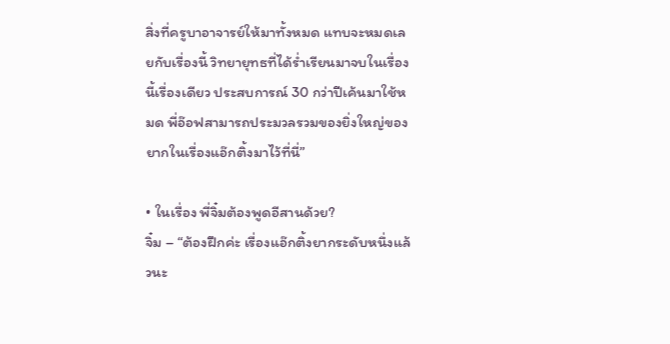สิ่งที่ครูบาอาจารย์ให้มาทั้งหมด แทบจะหมดเลยกับเรื่องนี้ วิทยายุทธที่ได้ร่ำเรียนมาจบในเรื่องนี้เรื่องเดียว ประสบการณ์ 30 กว่าปีเค้นมาใช้หมด พี่อ๊อฟสามารถประมวลรวมของยิ่งใหญ่ของยากในเรื่องแอ๊กติ้งมาไว้ที่นี่”

• ในเรื่อง พี่จิ๋มต้องพูดอีสานด้วย?
จิ๋ม – “ต้องฝึกค่ะ เรื่องแอ๊กติ้งยากระดับหนึ่งแล้วนะ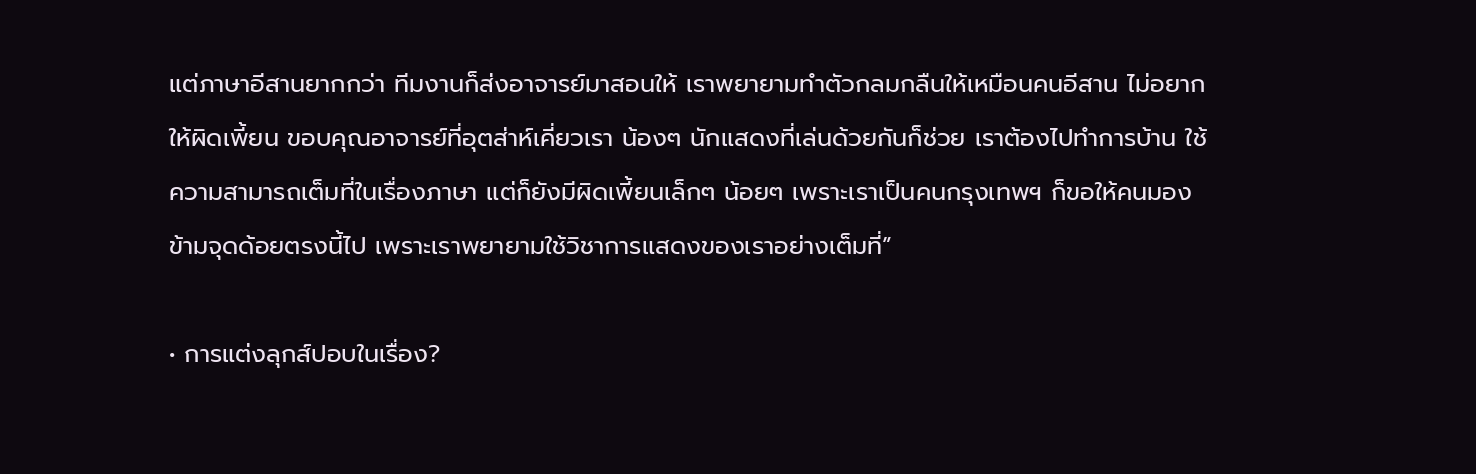แต่ภาษาอีสานยากกว่า ทีมงานก็ส่งอาจารย์มาสอนให้ เราพยายามทำตัวกลมกลืนให้เหมือนคนอีสาน ไม่อยากให้ผิดเพี้ยน ขอบคุณอาจารย์ที่อุตส่าห์เคี่ยวเรา น้องๆ นักแสดงที่เล่นด้วยกันก็ช่วย เราต้องไปทำการบ้าน ใช้ความสามารถเต็มที่ในเรื่องภาษา แต่ก็ยังมีผิดเพี้ยนเล็กๆ น้อยๆ เพราะเราเป็นคนกรุงเทพฯ ก็ขอให้คนมองข้ามจุดด้อยตรงนี้ไป เพราะเราพยายามใช้วิชาการแสดงของเราอย่างเต็มที่”

• การแต่งลุกส์ปอบในเรื่อง?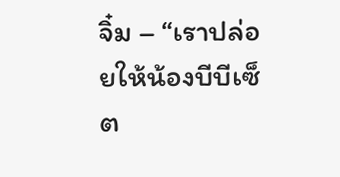จิ๋ม – “เราปล่อยให้น้องบีบีเซ็ต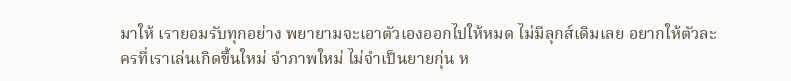มาให้ เรายอมรับทุกอย่าง พยายามจะเอาตัวเองออกไปให้หมด ไม่มีลุกส์เดิมเลย อยากให้ตัวละครที่เราเล่นเกิดขึ้นใหม่ จำภาพใหม่ ไม่จำเป็นยายกุ่น ห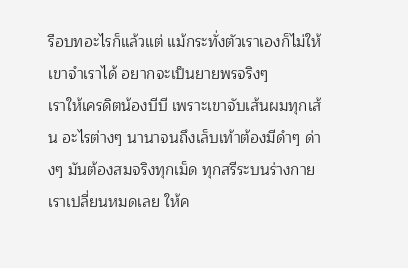รือบทอะไรก็แล้วแต่ แม้กระทั่งตัวเราเองก็ไม่ให้เขาจำเราได้ อยากจะเป็นยายพรจริงๆ
เราให้เครดิตน้องบีบี เพราะเขาจับเส้นผมทุกเส้น อะไรต่างๆ นานาจนถึงเล็บเท้าต้องมีดำๆ ด่างๆ มันต้องสมจริงทุกเม็ด ทุกสรีระบนร่างกายเราเปลี่ยนหมดเลย ให้ค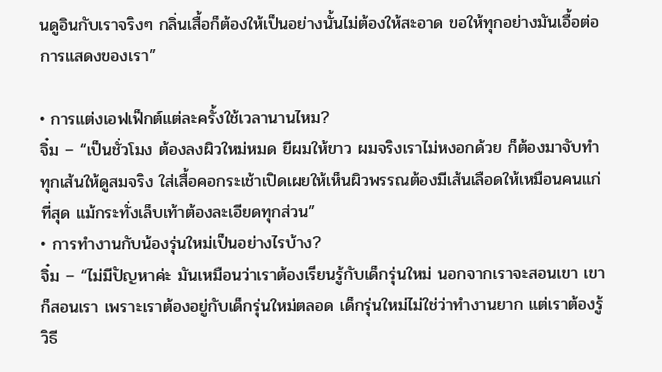นดูอินกับเราจริงๆ กลิ่นเสื้อก็ต้องให้เป็นอย่างนั้นไม่ต้องให้สะอาด ขอให้ทุกอย่างมันเอื้อต่อการแสดงของเรา”

• การแต่งเอฟเฟ็กต์แต่ละครั้งใช้เวลานานไหม?
จิ๋ม – “เป็นชั่วโมง ต้องลงผิวใหม่หมด ยีผมให้ขาว ผมจริงเราไม่หงอกด้วย ก็ต้องมาจับทำทุกเส้นให้ดูสมจริง ใส่เสื้อคอกระเช้าเปิดเผยให้เห็นผิวพรรณต้องมีเส้นเลือดให้เหมือนคนแก่ที่สุด แม้กระทั่งเล็บเท้าต้องละเอียดทุกส่วน”
• การทำงานกับน้องรุ่นใหม่เป็นอย่างไรบ้าง?
จิ๋ม – “ไม่มีปัญหาค่ะ มันเหมือนว่าเราต้องเรียนรู้กับเด็กรุ่นใหม่ นอกจากเราจะสอนเขา เขาก็สอนเรา เพราะเราต้องอยู่กับเด็กรุ่นใหม่ตลอด เด็กรุ่นใหม่ไม่ใช่ว่าทำงานยาก แต่เราต้องรู้วิธี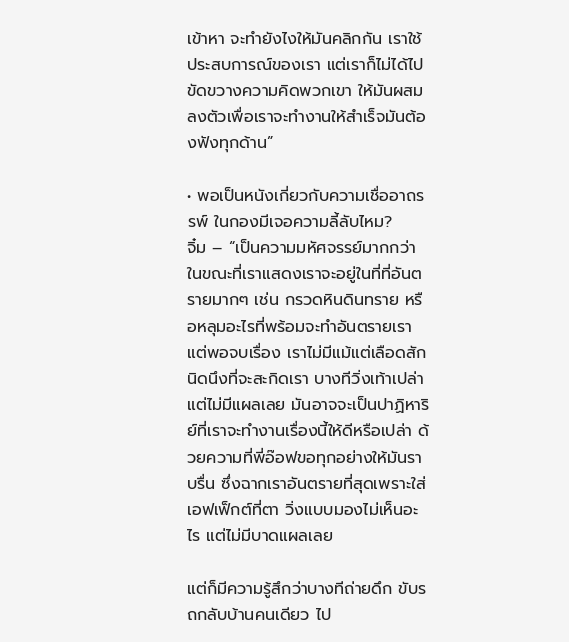เข้าหา จะทำยังไงให้มันคลิกกัน เราใช้ประสบการณ์ของเรา แต่เราก็ไม่ได้ไปขัดขวางความคิดพวกเขา ให้มันผสมลงตัวเพื่อเราจะทำงานให้สำเร็จมันต้องฟังทุกด้าน”

• พอเป็นหนังเกี่ยวกับความเชื่ออาถรรพ์ ในกองมีเจอความลี้ลับไหม?
จิ๋ม – “เป็นความมหัศจรรย์มากกว่า ในขณะที่เราแสดงเราจะอยู่ในที่ที่อันตรายมากๆ เช่น กรวดหินดินทราย หรือหลุมอะไรที่พร้อมจะทำอันตรายเรา แต่พอจบเรื่อง เราไม่มีแม้แต่เลือดสักนิดนึงที่จะสะกิดเรา บางทีวิ่งเท้าเปล่าแต่ไม่มีแผลเลย มันอาจจะเป็นปาฏิหาริย์ที่เราจะทำงานเรื่องนี้ให้ดีหรือเปล่า ด้วยความที่พี่อ๊อฟขอทุกอย่างให้มันราบรื่น ซึ่งฉากเราอันตรายที่สุดเพราะใส่เอฟเฟ็กต์ที่ตา วิ่งแบบมองไม่เห็นอะไร แต่ไม่มีบาดแผลเลย

แต่ก็มีความรู้สึกว่าบางทีถ่ายดึก ขับรถกลับบ้านคนเดียว ไป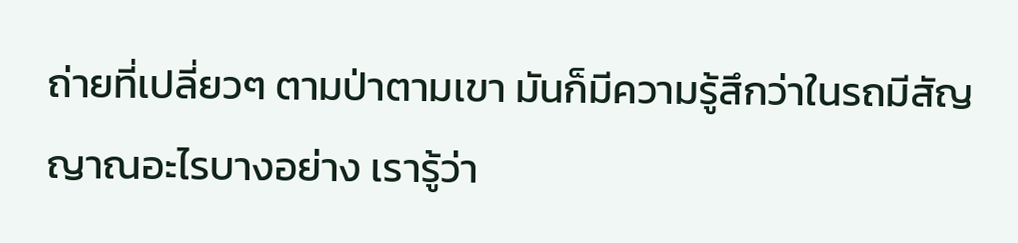ถ่ายที่เปลี่ยวๆ ตามป่าตามเขา มันก็มีความรู้สึกว่าในรถมีสัญญาณอะไรบางอย่าง เรารู้ว่า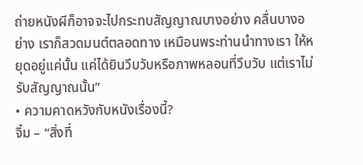ถ่ายหนังผีก็อาจจะไปกระทบสัญญาณบางอย่าง คลื่นบางอย่าง เราก็สวดมนต์ตลอดทาง เหมือนพระท่านนำทางเรา ให้หยุดอยู่แค่นั้น แค่ได้ยินวึบวับหรือภาพหลอนที่วึบวับ แต่เราไม่รับสัญญาณนั้น”
• ความคาดหวังกับหนังเรื่องนี้?
จิ๋ม – “สิ่งที่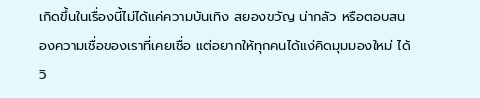เกิดขึ้นในเรื่องนี้ไม่ได้แค่ความบันเทิง สยองขวัญ น่ากลัว หรือตอบสนองความเชื่อของเราที่เคยเชื่อ แต่อยากให้ทุกคนได้แง่คิดมุมมองใหม่ ได้วิ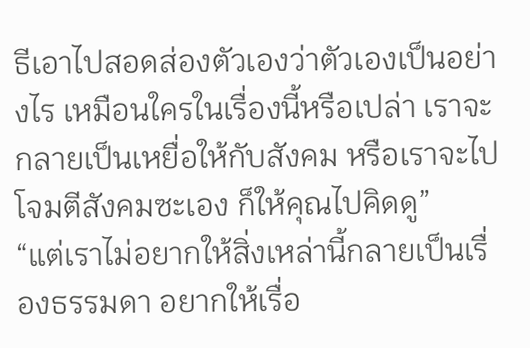ธีเอาไปสอดส่องตัวเองว่าตัวเองเป็นอย่างไร เหมือนใครในเรื่องนี้หรือเปล่า เราจะกลายเป็นเหยื่อให้กับสังคม หรือเราจะไปโจมตีสังคมซะเอง ก็ให้คุณไปคิดดู”
“แต่เราไม่อยากให้สิ่งเหล่านี้กลายเป็นเรื่องธรรมดา อยากให้เรื่อ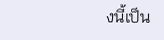งนี้เป็น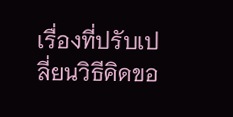เรื่องที่ปรับเปลี่ยนวิธีคิดขอ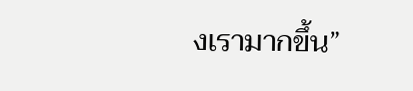งเรามากขึ้น”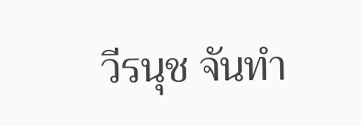วีรนุช จันทำ